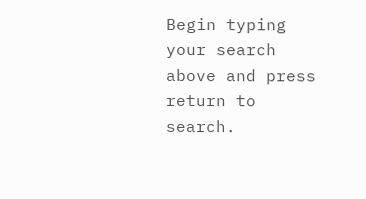Begin typing your search above and press return to search.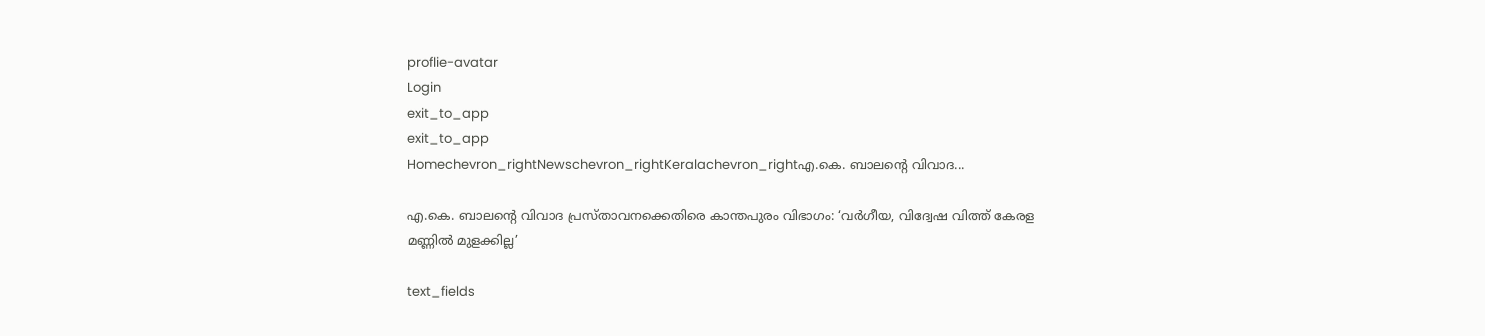proflie-avatar
Login
exit_to_app
exit_to_app
Homechevron_rightNewschevron_rightKeralachevron_rightഎ.കെ. ബാലന്റെ വിവാദ...

എ.കെ. ബാലന്റെ വിവാദ പ്രസ്താവനക്കെതിരെ കാന്തപുരം വിഭാഗം: ‘വർഗീയ, വിദ്വേഷ വിത്ത് കേരള മണ്ണിൽ മുളക്കില്ല’

text_fields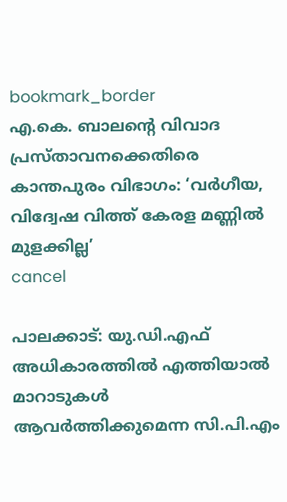bookmark_border
എ.കെ. ബാലന്റെ വിവാദ പ്രസ്താവനക്കെതിരെ കാന്തപുരം വിഭാഗം: ‘വർഗീയ, വിദ്വേഷ വിത്ത് കേരള മണ്ണിൽ മുളക്കില്ല’
cancel

പാലക്കാട്: യു.ഡി.എഫ് അധികാരത്തിൽ എത്തിയാൽ മാറാടുകൾ ആവർത്തിക്കുമെന്ന സി.പി.എം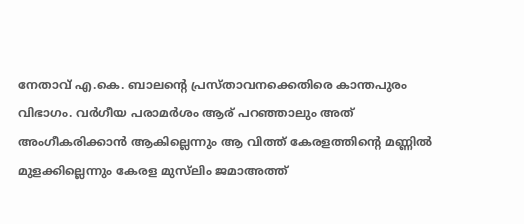നേതാവ് എ.കെ. ബാലന്റെ പ്രസ്താവനക്കെതിരെ കാന്തപുരം വിഭാഗം. വർഗീയ പരാമർശം ആര് പറഞ്ഞാലും അത് അംഗീകരിക്കാൻ ആകില്ലെന്നും ആ വിത്ത് കേരളത്തിന്റെ മണ്ണിൽ മുളക്കില്ലെന്നും കേരള മുസ്‍ലിം ജമാഅത്ത്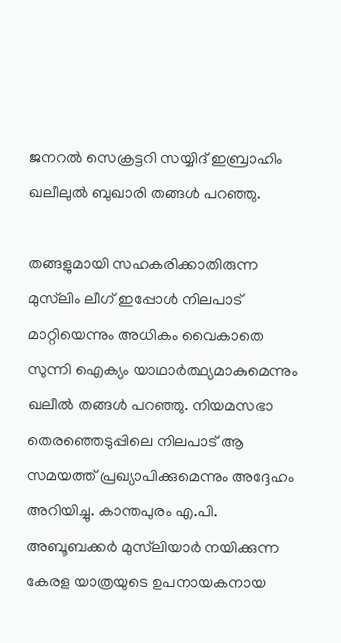ജനറൽ സെക്രട്ടറി സയ്യിദ് ഇബ്രാഹിം ഖലീലുൽ ബുഖാരി തങ്ങൾ പറഞ്ഞു.

തങ്ങളുമായി സഹകരിക്കാതിരുന്ന മുസ്‍ലിം ലീഗ് ഇപ്പോൾ നിലപാട് മാറ്റിയെന്നും അധികം വൈകാതെ സുന്നി ഐക്യം യാഥാർത്ഥ്യമാകുമെന്നും ഖലീൽ തങ്ങൾ പറഞ്ഞു. നിയമസഭാ തെരഞ്ഞെടുപ്പിലെ നിലപാട് ആ സമയത്ത് പ്രഖ്യാപിക്കുമെന്നും അദ്ദേഹം അറിയിച്ചു. കാന്തപുരം എ.പി. അബൂബക്കർ മുസ്‍ലിയാർ നയിക്കുന്ന കേരള യാത്രയുടെ ഉപനായകനായ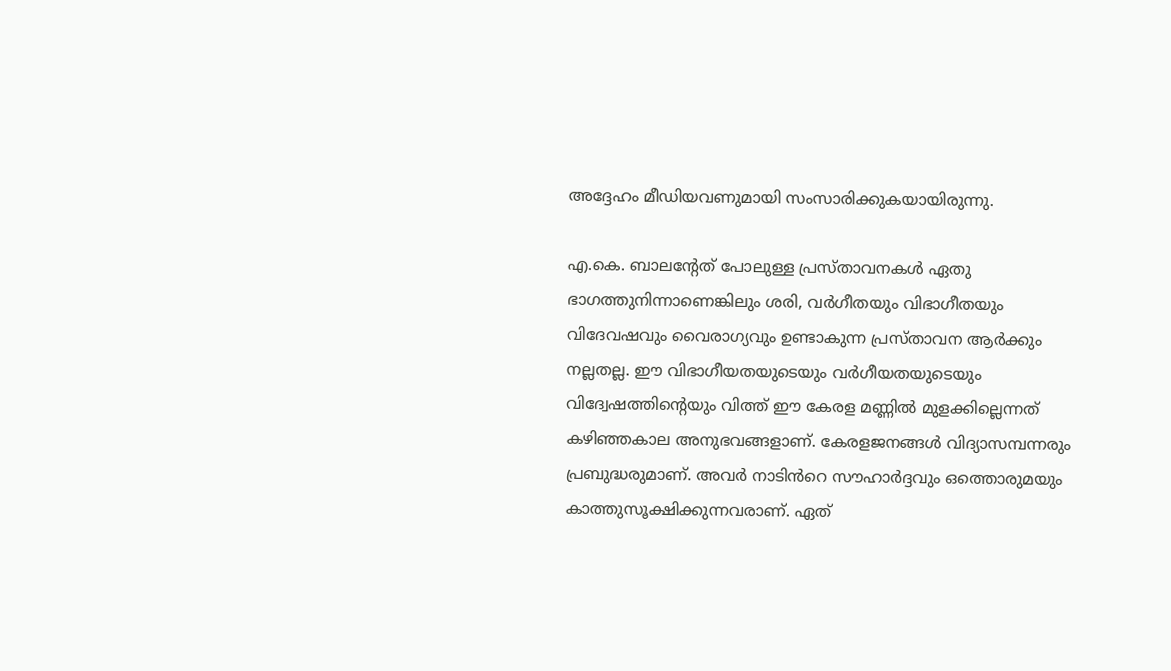അദ്ദേഹം മീഡിയവണുമായി സംസാരിക്കുകയായിരുന്നു.

എ.കെ. ബാലന്റേത് പോലുള്ള പ്രസ്താവനകൾ ഏതു ഭാഗത്തുനിന്നാണെങ്കിലും ശരി, വർഗീതയും വിഭാഗീതയും വിദേവഷവും വൈരാഗ്യവും ഉണ്ടാകുന്ന പ്രസ്താവന ആർക്കും നല്ലതല്ല. ഈ വിഭാഗീയതയുടെയും വർഗീയതയുടെയും വിദ്വേഷത്തിന്റെയും വിത്ത് ഈ കേരള മണ്ണിൽ മുളക്കില്ലെന്നത് കഴിഞ്ഞകാല അനുഭവങ്ങളാണ്. കേരളജനങ്ങൾ വിദ്യാസമ്പന്നരും പ്രബുദ്ധരുമാണ്. അവർ നാടിൻറെ സൗഹാർദ്ദവും ഒത്തൊരുമയും കാത്തുസൂക്ഷിക്കുന്നവരാണ്. ഏത്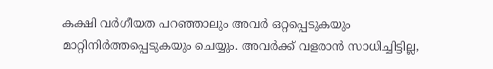കക്ഷി വർഗീയത പറഞ്ഞാലും അവർ ഒറ്റപ്പെടുകയും മാറ്റിനിർത്തപ്പെടുകയും ചെയ്യും. അവർക്ക് വളരാൻ സാധിച്ചിട്ടില്ല,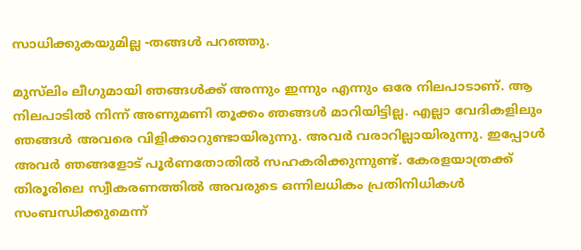സാധിക്കുകയുമില്ല -തങ്ങൾ പറഞ്ഞു.

മുസ്‍ലിം ലീഗുമായി ഞങ്ങൾക്ക് അന്നും ഇന്നും എന്നും ഒരേ നിലപാടാണ്. ആ നിലപാടിൽ നിന്ന് അണുമണി തൂക്കം ഞങ്ങൾ മാറിയിട്ടില്ല. എല്ലാ വേദികളിലും ഞങ്ങൾ അവരെ വിളിക്കാറുണ്ടായിരുന്നു. അവർ വരാറില്ലായിരുന്നു. ഇപ്പോൾ അവർ ഞങ്ങളോട് പൂർണതോതിൽ സഹകരിക്കുന്നുണ്ട്. കേരളയാത്രക്ക് തിരൂരിലെ സ്വീകരണത്തിൽ അവരുടെ ഒന്നിലധികം പ്രതിനിധികൾ സംബന്ധിക്കുമെന്ന്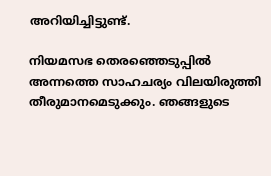അറിയിച്ചിട്ടുണ്ട്.

നിയമസഭ തെരഞ്ഞെടുപ്പിൽ അന്നത്തെ സാഹചര്യം വിലയിരുത്തി തീരുമാനമെടുക്കും. ഞങ്ങളുടെ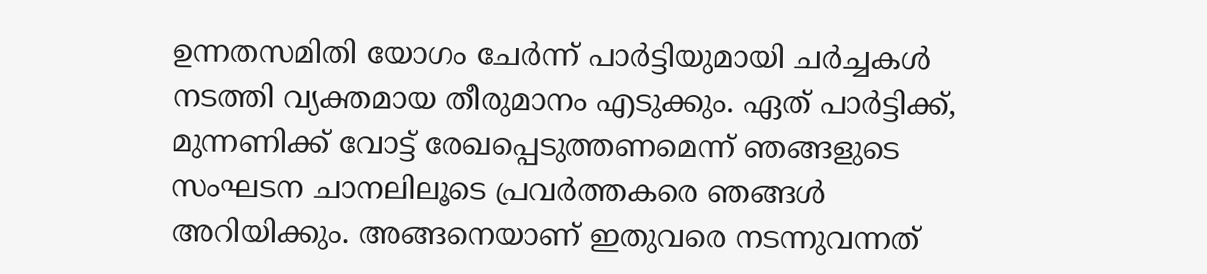ഉന്നതസമിതി യോഗം ചേർന്ന് പാർട്ടിയുമായി ചർച്ചകൾ നടത്തി വ്യക്തമായ തീരുമാനം എടുക്കും. ഏത് പാർട്ടിക്ക്, മുന്നണിക്ക് വോട്ട് രേഖപ്പെടുത്തണമെന്ന് ഞങ്ങളുടെ സംഘടന ചാനലിലൂടെ പ്രവർത്തകരെ ഞങ്ങൾ അറിയിക്കും. അങ്ങനെയാണ് ഇതുവരെ നടന്നുവന്നത്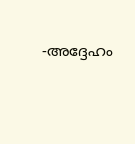-അദ്ദേഹം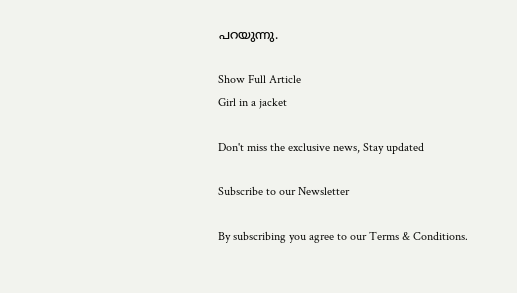പറയുന്നു.

Show Full Article
Girl in a jacket

Don't miss the exclusive news, Stay updated

Subscribe to our Newsletter

By subscribing you agree to our Terms & Conditions.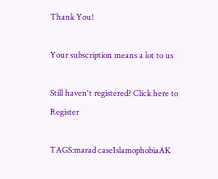Thank You!

Your subscription means a lot to us

Still haven't registered? Click here to Register

TAGS:marad caseIslamophobiaAK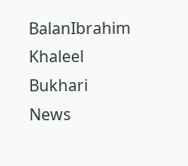BalanIbrahim Khaleel Bukhari
News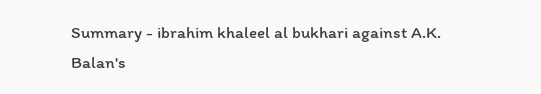Summary - ibrahim khaleel al bukhari against A.K. Balan's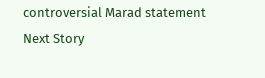controversial Marad statement
Next Story